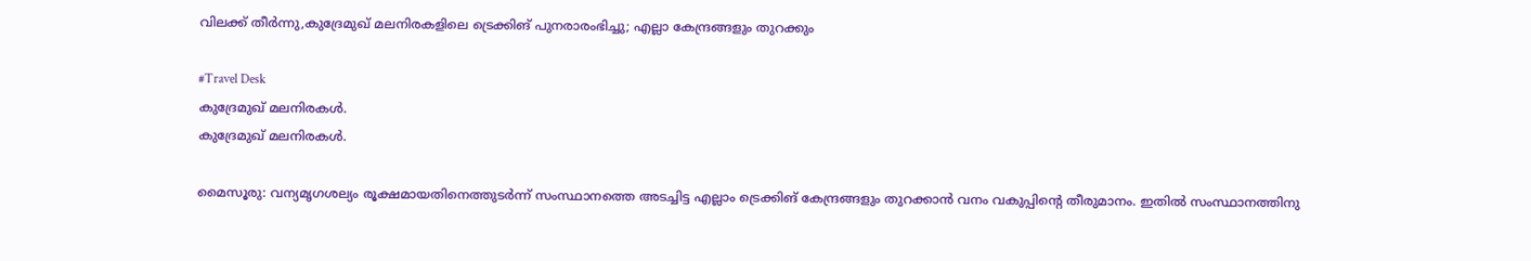വിലക്ക് തീർന്നു,കുദ്രേമുഖ് മലനിരകളിലെ ട്രെക്കിങ് പുനരാരംഭിച്ചു; എല്ലാ കേന്ദ്രങ്ങളും തുറക്കും

#Travel Desk
കുദ്രേമുഖ് മലനിരകള്‍.
കുദ്രേമുഖ് മലനിരകള്‍.

മൈസൂരു: വന്യമൃഗശല്യം രൂക്ഷമായതിനെത്തുടർന്ന് സംസ്ഥാനത്തെ അടച്ചിട്ട എല്ലാം ട്രെക്കിങ് കേന്ദ്രങ്ങളും തുറക്കാൻ വനം വകുപ്പിന്റെ തീരുമാനം. ഇതിൽ സംസ്ഥാനത്തിനു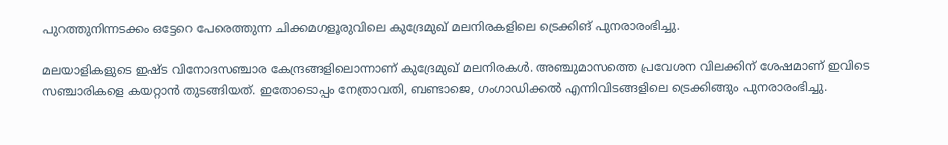പുറത്തുനിന്നടക്കം ഒട്ടേറെ പേരെത്തുന്ന ചിക്കമഗളൂരുവിലെ കുദ്രേമുഖ് മലനിരകളിലെ ട്രെക്കിങ് പുനരാരംഭിച്ചു.

മലയാളികളുടെ ഇഷ്ട വിനോദസഞ്ചാര കേന്ദ്രങ്ങളിലൊന്നാണ് കുദ്രേമുഖ് മലനിരകൾ. അഞ്ചുമാസത്തെ പ്രവേശന വിലക്കിന് ശേഷമാണ് ഇവിടെ സഞ്ചാരികളെ കയറ്റാൻ തുടങ്ങിയത്. ഇതോടൊപ്പം നേത്രാവതി, ബണ്ടാജെ, ഗംഗാഡിക്കൽ എന്നിവിടങ്ങളിലെ ട്രെക്കിങ്ങും പുനരാരംഭിച്ചു.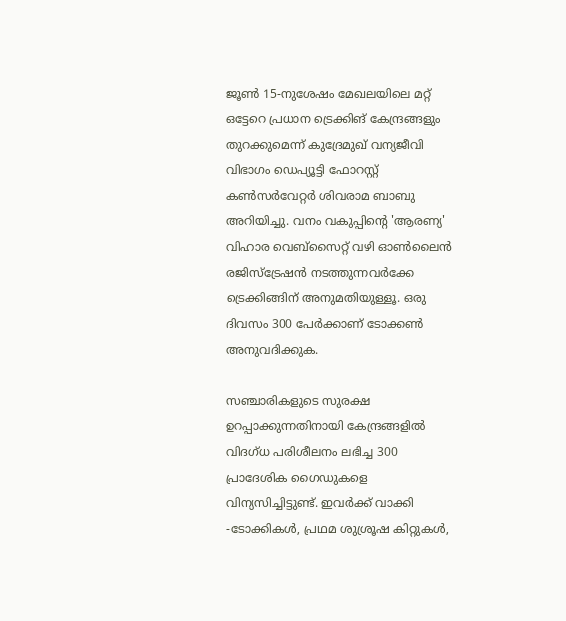ജൂൺ 15-നുശേഷം മേഖലയിലെ മറ്റ് ഒട്ടേറെ പ്രധാന ട്രെക്കിങ് കേന്ദ്രങ്ങളും തുറക്കുമെന്ന് കുദ്രേമുഖ് വന്യജീവി വിഭാഗം ഡെപ്യൂട്ടി ഫോറസ്റ്റ് കൺസർവേറ്റർ ശിവരാമ ബാബു അറിയിച്ചു. വനം വകുപ്പിന്റെ 'ആരണ്യ' വിഹാര വെബ്സൈറ്റ് വഴി ഓൺലൈൻ രജിസ്ട്രേഷൻ നടത്തുന്നവർക്കേ ട്രെക്കിങ്ങിന് അനുമതിയുള്ളൂ. ഒരു ദിവസം 300 പേർക്കാണ് ടോക്കൺ അനുവദിക്കുക.

സഞ്ചാരികളുടെ സുരക്ഷ ഉറപ്പാക്കുന്നതിനായി കേന്ദ്രങ്ങളിൽ വിദഗ്ധ പരിശീലനം ലഭിച്ച 300 പ്രാദേശിക ഗൈഡുകളെ വിന്യസിച്ചിട്ടുണ്ട്. ഇവർക്ക് വാക്കി -ടോക്കികൾ, പ്രഥമ ശുശ്രൂഷ കിറ്റുകൾ,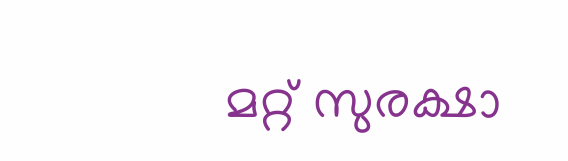മറ്റ് സുരക്ഷാ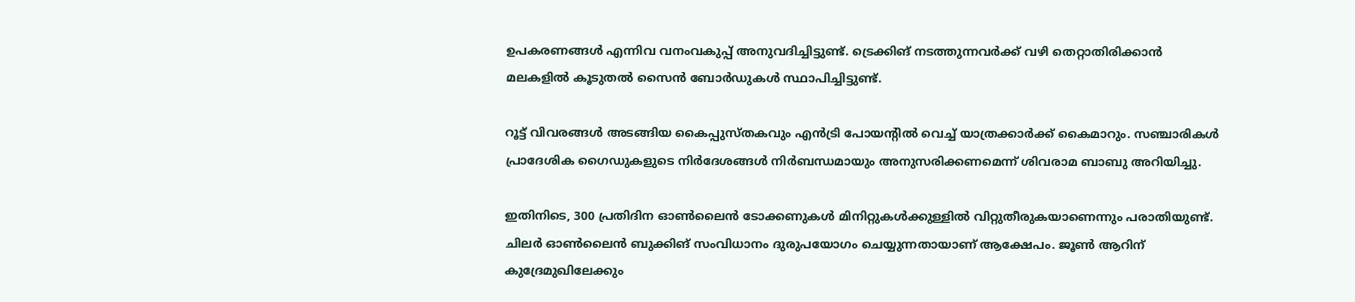ഉപകരണങ്ങൾ എന്നിവ വനംവകുപ്പ് അനുവദിച്ചിട്ടുണ്ട്. ട്രെക്കിങ് നടത്തുന്നവർക്ക് വഴി തെറ്റാതിരിക്കാൻ മലകളിൽ കൂടുതൽ സൈൻ ബോർഡുകൾ സ്ഥാപിച്ചിട്ടുണ്ട്.

റൂട്ട് വിവരങ്ങൾ അടങ്ങിയ കൈപ്പുസ്തകവും എൻട്രി പോയന്റിൽ വെച്ച് യാത്രക്കാർക്ക് കൈമാറും. സഞ്ചാരികൾ പ്രാദേശിക ഗൈഡുകളുടെ നിർദേശങ്ങൾ നിർബന്ധമായും അനുസരിക്കണമെന്ന് ശിവരാമ ബാബു അറിയിച്ചു.

ഇതിനിടെ, 300 പ്രതിദിന ഓൺലൈൻ ടോക്കണുകൾ മിനിറ്റുകൾക്കുള്ളിൽ വിറ്റുതീരുകയാണെന്നും പരാതിയുണ്ട്. ചിലർ ഓൺലൈൻ ബുക്കിങ് സംവിധാനം ദുരുപയോഗം ചെയ്യുന്നതായാണ് ആക്ഷേപം. ജൂൺ ആറിന് കുദ്രേമുഖിലേക്കും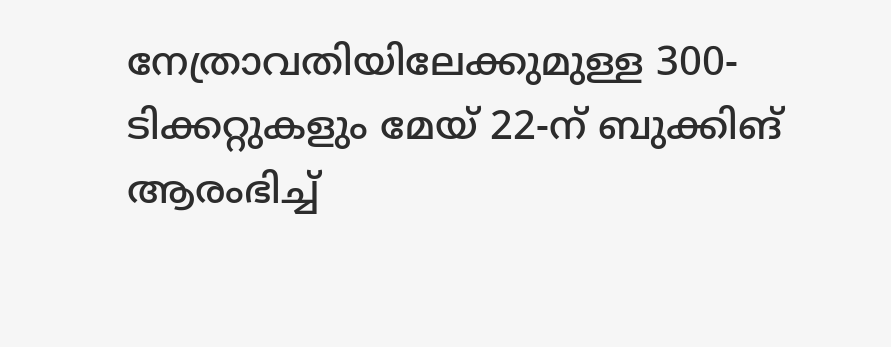നേത്രാവതിയിലേക്കുമുള്ള 300-ടിക്കറ്റുകളും മേയ് 22-ന് ബുക്കിങ് ആരംഭിച്ച്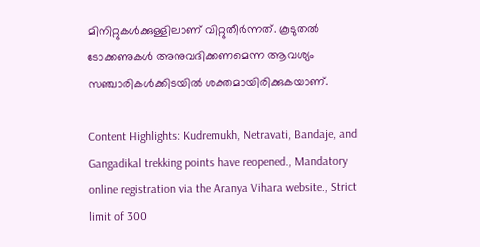മിനിറ്റുകൾക്കുള്ളിലാണ് വിറ്റുതീർന്നത്. കൂടുതൽ ടോക്കണുകൾ അനുവദിക്കണമെന്ന ആവശ്യം സഞ്ചാരികൾക്കിടയിൽ ശക്തമായിരിക്കുകയാണ്.

Content Highlights: Kudremukh, Netravati, Bandaje, and Gangadikal trekking points have reopened., Mandatory online registration via the Aranya Vihara website., Strict limit of 300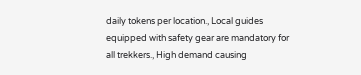daily tokens per location., Local guides equipped with safety gear are mandatory for all trekkers., High demand causing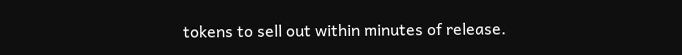tokens to sell out within minutes of release.